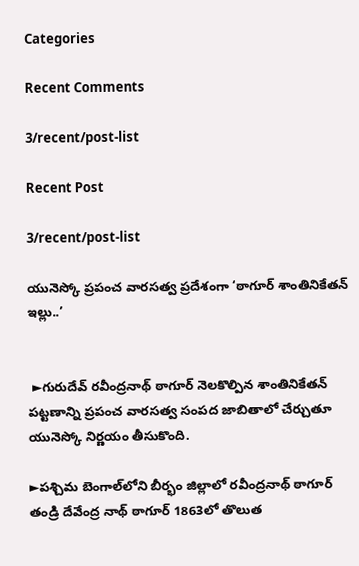Categories

Recent Comments

3/recent/post-list

Recent Post

3/recent/post-list

యునెస్కో ప్రపంచ వారసత్వ ప్రదేశంగా ‘ఠాగూర్‌ శాంతినికేతన్ ఇల్లు..’


 ►గురుదేవ్‌ రవీంద్రనాథ్‌ ఠాగూర్‌ నెలకొల్పిన శాంతినికేతన్‌ పట్టణాన్ని ప్రపంచ వారసత్వ సంపద జాబితాలో చేర్చుతూ యునెస్కో నిర్ణయం తీసుకొంది.

►పశ్చిమ బెంగాల్‌లోని బీర్భం జిల్లాలో రవీంద్రనాథ్‌ ఠాగూర్‌ తండ్రి దేవేంద్ర నాథ్‌ ఠాగూర్‌ 1863లో తొలుత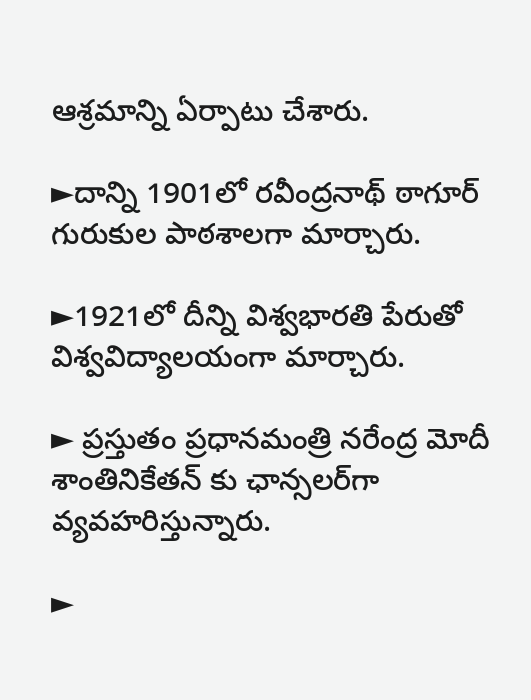ఆశ్రమాన్ని ఏర్పాటు చేశారు.

►దాన్ని 1901లో రవీంద్రనాథ్‌ ఠాగూర్‌ గురుకుల పాఠశాలగా మార్చారు.

►1921లో దీన్ని విశ్వభారతి పేరుతో విశ్వవిద్యాలయంగా మార్చారు.

► ప్రస్తుతం ప్ర‌ధాన‌మంత్రి న‌రేంద్ర‌ మోదీ శాంతినికేతన్ కు ఛాన్సలర్‌గా వ్య‌వ‌హ‌రిస్తున్నారు.

►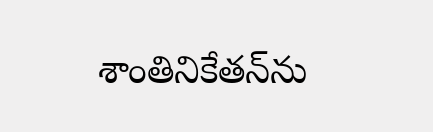శాంతినికేత‌న్‌ను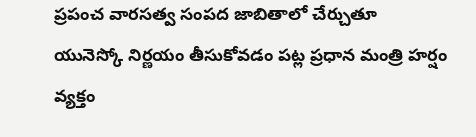ప్ర‌పంచ వార‌స‌త్వ సంప‌ద జాబితాలో చేర్చుతూ యునెస్కో నిర్ణయం తీసుకోవ‌డం ప‌ట్ల ప్ర‌ధాన మంత్రి హర్షం వ్యక్తం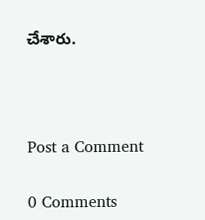చేశారు.



Post a Comment

0 Comments